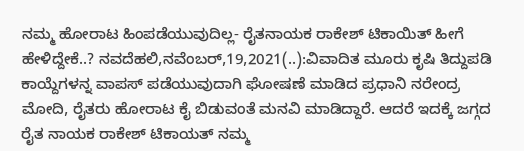ನಮ್ಮ ಹೋರಾಟ ಹಿಂಪಡೆಯುವುದಿಲ್ಲ- ರೈತನಾಯಕ ರಾಕೇಶ್ ಟಿಕಾಯಿತ್ ಹೀಗೆ ಹೇಳಿದ್ದೇಕೆ..? ನವದೆಹಲಿ,ನವೆಂಬರ್,19,2021(..):ವಿವಾದಿತ ಮೂರು ಕೃಷಿ ತಿದ್ದುಪಡಿ ಕಾಯ್ದೆಗಳನ್ನ ವಾಪಸ್ ಪಡೆಯುವುದಾಗಿ ಘೋಷಣೆ ಮಾಡಿದ ಪ್ರಧಾನಿ ನರೇಂದ್ರ ಮೋದಿ, ರೈತರು ಹೋರಾಟ ಕೈ ಬಿಡುವಂತೆ ಮನವಿ ಮಾಡಿದ್ದಾರೆ. ಆದರೆ ಇದಕ್ಕೆ ಜಗ್ಗದ ರೈತ ನಾಯಕ ರಾಕೇಶ್ ಟಿಕಾಯತ್ ನಮ್ಮ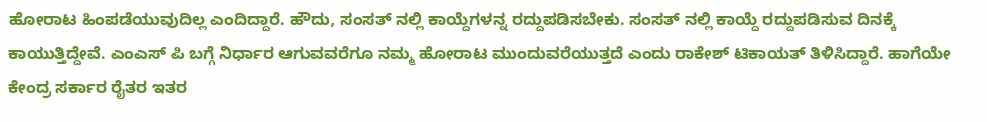ಹೋರಾಟ ಹಿಂಪಡೆಯುವುದಿಲ್ಲ ಎಂದಿದ್ದಾರೆ. ಹೌದು, ಸಂಸತ್ ನಲ್ಲಿ ಕಾಯ್ದೆಗಳನ್ನ ರದ್ದುಪಡಿಸಬೇಕು. ಸಂಸತ್ ನಲ್ಲಿ ಕಾಯ್ದೆ ರದ್ದುಪಡಿಸುವ ದಿನಕ್ಕೆ ಕಾಯುತ್ತಿದ್ದೇವೆ. ಎಂಎಸ್ ಪಿ ಬಗ್ಗೆ ನಿರ್ಧಾರ ಆಗುವವರೆಗೂ ನಮ್ಮ ಹೋರಾಟ ಮುಂದುವರೆಯುತ್ತದೆ ಎಂದು ರಾಕೇಶ್ ಟಿಕಾಯತ್ ತಿಳಿಸಿದ್ದಾರೆ. ಹಾಗೆಯೇ ಕೇಂದ್ರ ಸರ್ಕಾರ ರೈತರ ಇತರ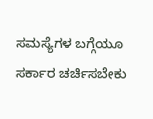ಸಮಸ್ಯೆಗಳ ಬಗ್ಗೆಯೂ ಸರ್ಕಾರ ಚರ್ಚಿಸಬೇಕು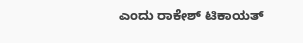ಎಂದು ರಾಕೇಶ್ ಟಿಕಾಯತ್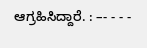ಆಗ್ರಹಿಸಿದ್ದಾರೆ. : –- - - -